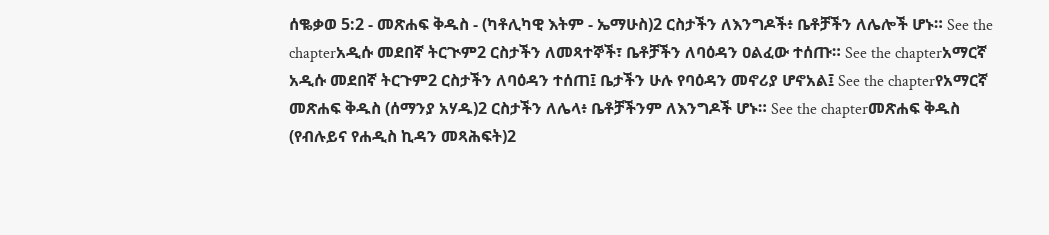ሰቈቃወ 5:2 - መጽሐፍ ቅዱስ - (ካቶሊካዊ እትም - ኤማሁስ)2 ርስታችን ለእንግዶች፥ ቤቶቻችን ለሌሎች ሆኑ። See the chapterአዲሱ መደበኛ ትርጒም2 ርስታችን ለመጻተኞች፣ ቤቶቻችን ለባዕዳን ዐልፈው ተሰጡ። See the chapterአማርኛ አዲሱ መደበኛ ትርጉም2 ርስታችን ለባዕዳን ተሰጠ፤ ቤታችን ሁሉ የባዕዳን መኖሪያ ሆኖአል፤ See the chapterየአማርኛ መጽሐፍ ቅዱስ (ሰማንያ አሃዱ)2 ርስታችን ለሌላ፥ ቤቶቻችንም ለእንግዶች ሆኑ። See the chapterመጽሐፍ ቅዱስ (የብሉይና የሐዲስ ኪዳን መጻሕፍት)2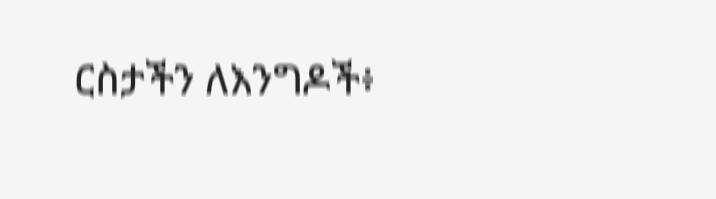ርስታችን ለእንግዶች፥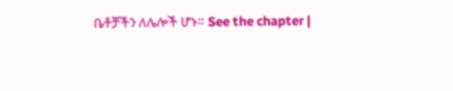ቤቶቻችን ለሌሎች ሆኑ። See the chapter |